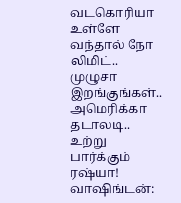வடகொரியா உள்ளே வந்தால் நோ லிமிட்.. முழுசா இறங்குங்கள்.. அமெரிக்கா தடாலடி.. உற்று பார்க்கும் ரஷ்யா!
வாஷிங்டன்: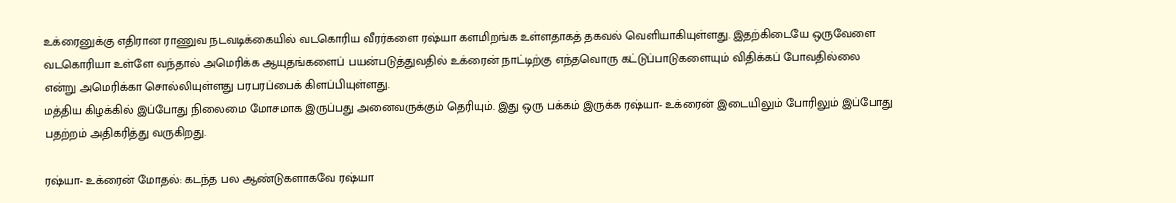உக்ரைனுக்கு எதிரான ராணுவ நடவடிக்கையில் வடகொரிய வீரர்களை ரஷ்யா களமிறங்க உள்ளதாகத் தகவல் வெளியாகியுள்ளது. இதற்கிடையே ஒருவேளை வடகொரியா உள்ளே வந்தால் அமெரிக்க ஆயுதங்களைப் பயன்படுத்துவதில் உக்ரைன் நாட்டிற்கு எந்தவொரு கட்டுப்பாடுகளையும் விதிக்கப் போவதில்லை என்று அமெரிக்கா சொல்லியுள்ளது பரபரப்பைக் கிளப்பியுள்ளது.
மத்திய கிழக்கில் இப்போது நிலைமை மோசமாக இருப்பது அனைவருக்கும் தெரியும். இது ஒரு பக்கம் இருக்க ரஷ்யா- உக்ரைன் இடையிலும் போரிலும் இப்போது பதற்றம் அதிகரித்து வருகிறது.

ரஷ்யா- உக்ரைன் மோதல்: கடந்த பல ஆண்டுகளாகவே ரஷ்யா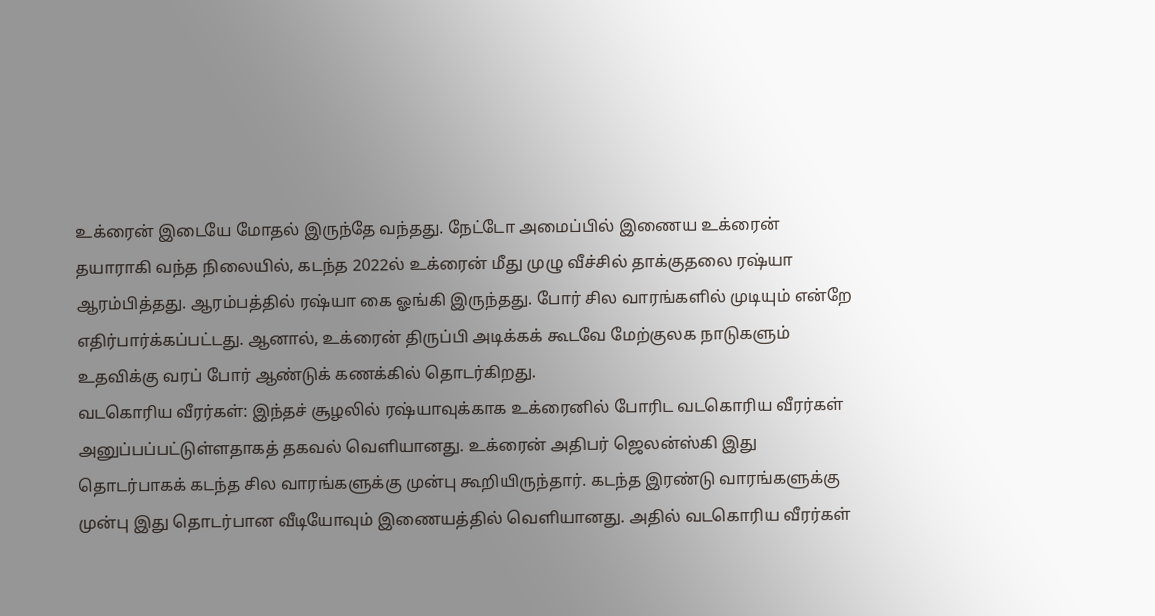உக்ரைன் இடையே மோதல் இருந்தே வந்தது. நேட்டோ அமைப்பில் இணைய உக்ரைன் தயாராகி வந்த நிலையில், கடந்த 2022ல் உக்ரைன் மீது முழு வீச்சில் தாக்குதலை ரஷ்யா ஆரம்பித்தது. ஆரம்பத்தில் ரஷ்யா கை ஓங்கி இருந்தது. போர் சில வாரங்களில் முடியும் என்றே எதிர்பார்க்கப்பட்டது. ஆனால், உக்ரைன் திருப்பி அடிக்கக் கூடவே மேற்குலக நாடுகளும் உதவிக்கு வரப் போர் ஆண்டுக் கணக்கில் தொடர்கிறது.
வடகொரிய வீரர்கள்: இந்தச் சூழலில் ரஷ்யாவுக்காக உக்ரைனில் போரிட வடகொரிய வீரர்கள் அனுப்பப்பட்டுள்ளதாகத் தகவல் வெளியானது. உக்ரைன் அதிபர் ஜெலன்ஸ்கி இது தொடர்பாகக் கடந்த சில வாரங்களுக்கு முன்பு கூறியிருந்தார். கடந்த இரண்டு வாரங்களுக்கு முன்பு இது தொடர்பான வீடியோவும் இணையத்தில் வெளியானது. அதில் வடகொரிய வீரர்கள்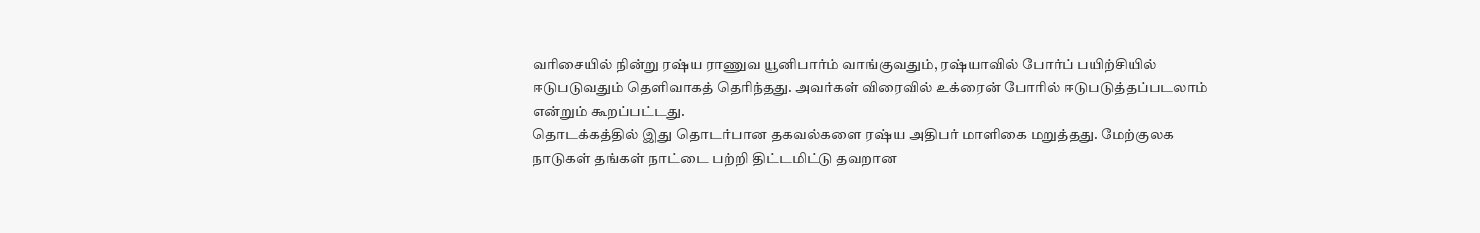வரிசையில் நின்று ரஷ்ய ராணுவ யூனிபார்ம் வாங்குவதும், ரஷ்யாவில் போர்ப் பயிற்சியில் ஈடுபடுவதும் தெளிவாகத் தெரிந்தது. அவர்கள் விரைவில் உக்ரைன் போரில் ஈடுபடுத்தப்படலாம் என்றும் கூறப்பட்டது.
தொடக்கத்தில் இது தொடர்பான தகவல்களை ரஷ்ய அதிபர் மாளிகை மறுத்தது. மேற்குலக நாடுகள் தங்கள் நாட்டை பற்றி திட்டமிட்டு தவறான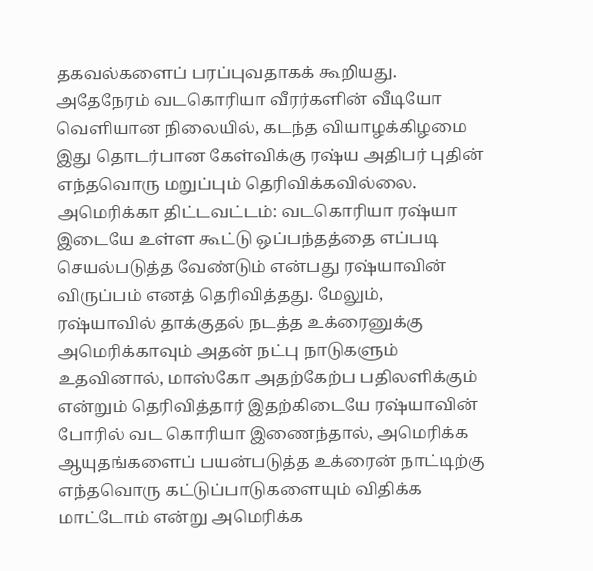தகவல்களைப் பரப்புவதாகக் கூறியது. அதேநேரம் வடகொரியா வீரர்களின் வீடியோ வெளியான நிலையில், கடந்த வியாழக்கிழமை இது தொடர்பான கேள்விக்கு ரஷ்ய அதிபர் புதின் எந்தவொரு மறுப்பும் தெரிவிக்கவில்லை.
அமெரிக்கா திட்டவட்டம்: வடகொரியா ரஷ்யா இடையே உள்ள கூட்டு ஒப்பந்தத்தை எப்படி செயல்படுத்த வேண்டும் என்பது ரஷ்யாவின் விருப்பம் எனத் தெரிவித்தது. மேலும், ரஷ்யாவில் தாக்குதல் நடத்த உக்ரைனுக்கு அமெரிக்காவும் அதன் நட்பு நாடுகளும் உதவினால், மாஸ்கோ அதற்கேற்ப பதிலளிக்கும் என்றும் தெரிவித்தார் இதற்கிடையே ரஷ்யாவின் போரில் வட கொரியா இணைந்தால், அமெரிக்க ஆயுதங்களைப் பயன்படுத்த உக்ரைன் நாட்டிற்கு எந்தவொரு கட்டுப்பாடுகளையும் விதிக்க மாட்டோம் என்று அமெரிக்க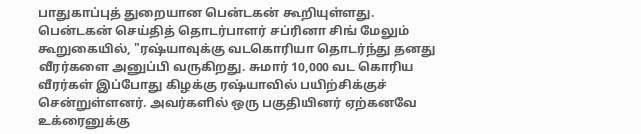பாதுகாப்புத் துறையான பென்டகன் கூறியுள்ளது.
பென்டகன் செய்தித் தொடர்பாளர் சப்ரினா சிங் மேலும் கூறுகையில், "ரஷ்யாவுக்கு வடகொரியா தொடர்ந்து தனது வீரர்களை அனுப்பி வருகிறது. சுமார் 10,000 வட கொரிய வீரர்கள் இப்போது கிழக்கு ரஷ்யாவில் பயிற்சிக்குச் சென்றுள்ளனர். அவர்களில் ஒரு பகுதியினர் ஏற்கனவே உக்ரைனுக்கு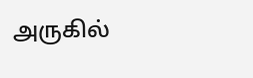அருகில்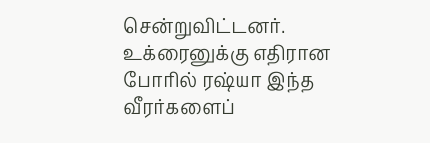சென்றுவிட்டனர். உக்ரைனுக்கு எதிரான போரில் ரஷ்யா இந்த வீரர்களைப்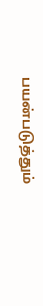பயன்படுத்தும்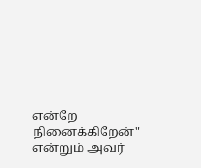என்றே நினைக்கிறேன்" என்றும் அவர்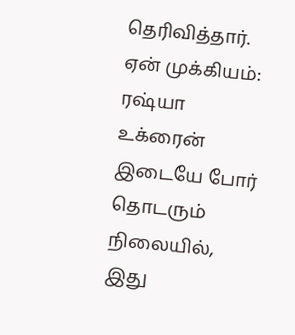தெரிவித்தார்.
ஏன் முக்கியம்: ரஷ்யா உக்ரைன் இடையே போர் தொடரும் நிலையில், இது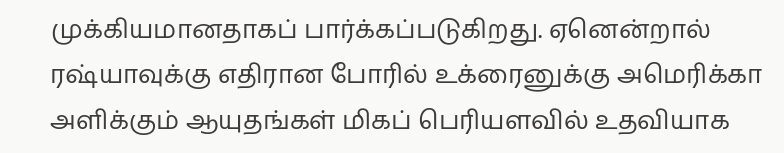முக்கியமானதாகப் பார்க்கப்படுகிறது. ஏனென்றால் ரஷ்யாவுக்கு எதிரான போரில் உக்ரைனுக்கு அமெரிக்கா அளிக்கும் ஆயுதங்கள் மிகப் பெரியளவில் உதவியாக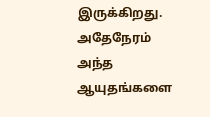இருக்கிறது. அதேநேரம் அந்த ஆயுதங்களை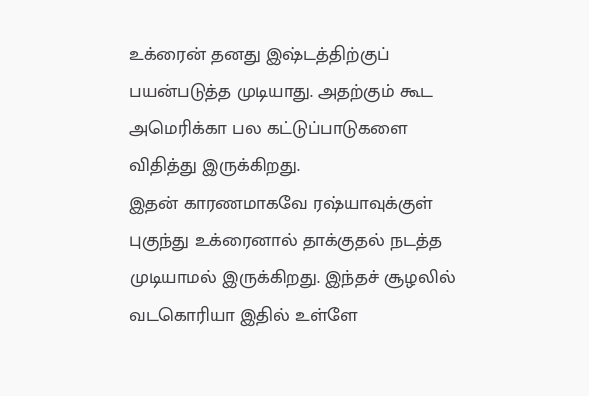உக்ரைன் தனது இஷ்டத்திற்குப் பயன்படுத்த முடியாது. அதற்கும் கூட அமெரிக்கா பல கட்டுப்பாடுகளை விதித்து இருக்கிறது.
இதன் காரணமாகவே ரஷ்யாவுக்குள் புகுந்து உக்ரைனால் தாக்குதல் நடத்த முடியாமல் இருக்கிறது. இந்தச் சூழலில் வடகொரியா இதில் உள்ளே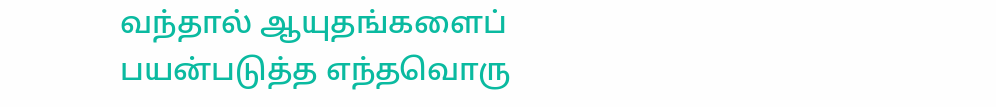வந்தால் ஆயுதங்களைப் பயன்படுத்த எந்தவொரு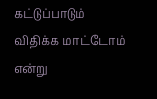கட்டுப்பாடும் விதிக்க மாட்டோம் என்று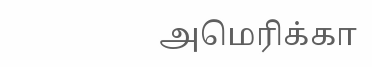அமெரிக்கா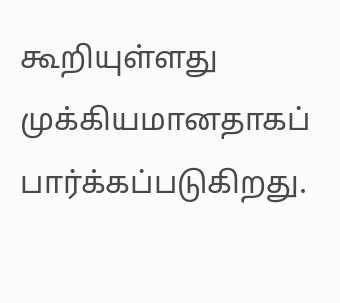கூறியுள்ளது முக்கியமானதாகப் பார்க்கப்படுகிறது.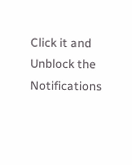Click it and Unblock the Notifications